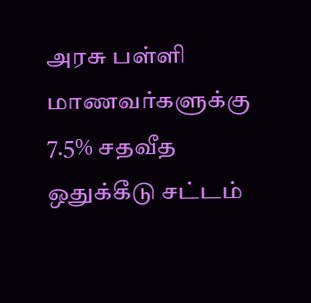அரசு பள்ளி மாணவர்களுக்கு 7.5% சதவீத ஒதுக்கீடு சட்டம்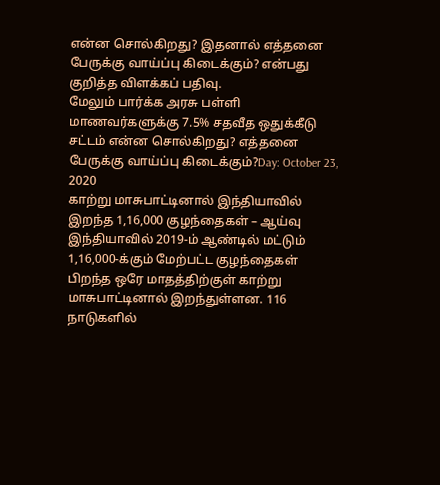என்ன சொல்கிறது? இதனால் எத்தனை பேருக்கு வாய்ப்பு கிடைக்கும்? என்பது குறித்த விளக்கப் பதிவு.
மேலும் பார்க்க அரசு பள்ளி மாணவர்களுக்கு 7.5% சதவீத ஒதுக்கீடு சட்டம் என்ன சொல்கிறது? எத்தனை பேருக்கு வாய்ப்பு கிடைக்கும்?Day: October 23, 2020
காற்று மாசுபாட்டினால் இந்தியாவில் இறந்த 1,16,000 குழந்தைகள் – ஆய்வு
இந்தியாவில் 2019-ம் ஆண்டில் மட்டும் 1,16,000-க்கும் மேற்பட்ட குழந்தைகள் பிறந்த ஒரே மாதத்திற்குள் காற்று மாசுபாட்டினால் இறந்துள்ளன. 116 நாடுகளில்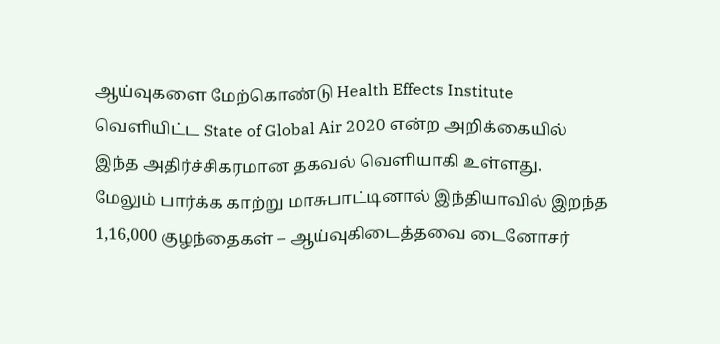ஆய்வுகளை மேற்கொண்டு Health Effects Institute வெளியிட்ட State of Global Air 2020 என்ற அறிக்கையில் இந்த அதிர்ச்சிகரமான தகவல் வெளியாகி உள்ளது.
மேலும் பார்க்க காற்று மாசுபாட்டினால் இந்தியாவில் இறந்த 1,16,000 குழந்தைகள் – ஆய்வுகிடைத்தவை டைனோசர்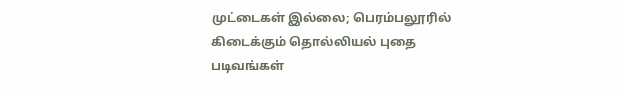முட்டைகள் இல்லை; பெரம்பலூரில் கிடைக்கும் தொல்லியல் புதை படிவங்கள்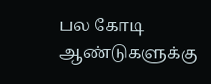பல கோடி ஆண்டுகளுக்கு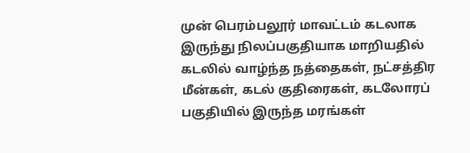முன் பெரம்பலூர் மாவட்டம் கடலாக இருந்து நிலப்பகுதியாக மாறியதில் கடலில் வாழ்ந்த நத்தைகள், நட்சத்திர மீன்கள், கடல் குதிரைகள், கடலோரப் பகுதியில் இருந்த மரங்கள்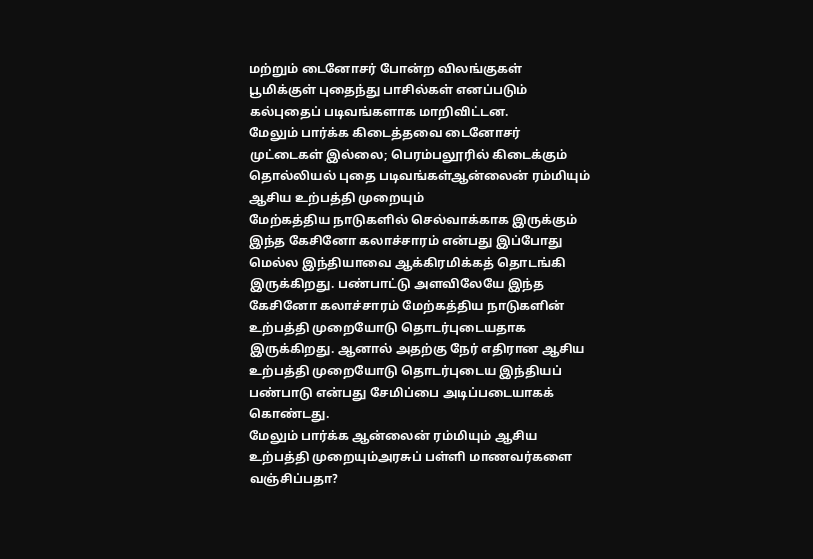மற்றும் டைனோசர் போன்ற விலங்குகள் பூமிக்குள் புதைந்து பாசில்கள் எனப்படும் கல்புதைப் படிவங்களாக மாறிவிட்டன.
மேலும் பார்க்க கிடைத்தவை டைனோசர் முட்டைகள் இல்லை; பெரம்பலூரில் கிடைக்கும் தொல்லியல் புதை படிவங்கள்ஆன்லைன் ரம்மியும் ஆசிய உற்பத்தி முறையும்
மேற்கத்திய நாடுகளில் செல்வாக்காக இருக்கும் இந்த கேசினோ கலாச்சாரம் என்பது இப்போது மெல்ல இந்தியாவை ஆக்கிரமிக்கத் தொடங்கி இருக்கிறது. பண்பாட்டு அளவிலேயே இந்த கேசினோ கலாச்சாரம் மேற்கத்திய நாடுகளின் உற்பத்தி முறையோடு தொடர்புடையதாக இருக்கிறது. ஆனால் அதற்கு நேர் எதிரான ஆசிய உற்பத்தி முறையோடு தொடர்புடைய இந்தியப் பண்பாடு என்பது சேமிப்பை அடிப்படையாகக் கொண்டது.
மேலும் பார்க்க ஆன்லைன் ரம்மியும் ஆசிய உற்பத்தி முறையும்அரசுப் பள்ளி மாணவர்களை வஞ்சிப்பதா?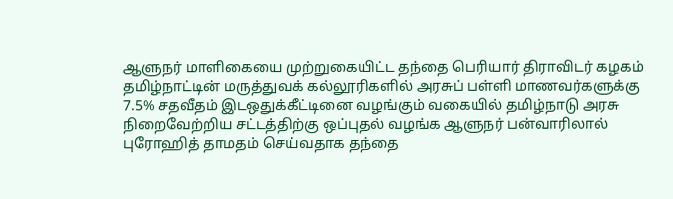ஆளுநர் மாளிகையை முற்றுகையிட்ட தந்தை பெரியார் திராவிடர் கழகம்
தமிழ்நாட்டின் மருத்துவக் கல்லூரிகளில் அரசுப் பள்ளி மாணவர்களுக்கு 7.5% சதவீதம் இடஒதுக்கீட்டினை வழங்கும் வகையில் தமிழ்நாடு அரசு நிறைவேற்றிய சட்டத்திற்கு ஒப்புதல் வழங்க ஆளுநர் பன்வாரிலால் புரோஹித் தாமதம் செய்வதாக தந்தை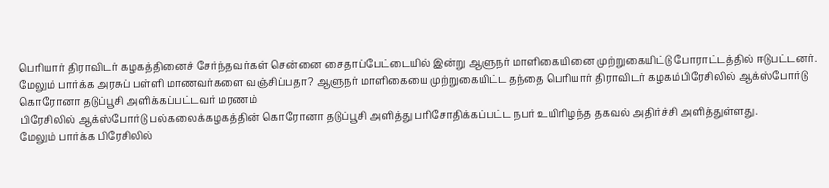பெரியார் திராவிடர் கழகத்தினைச் சேர்ந்தவர்கள் சென்னை சைதாப்பேட்டையில் இன்று ஆளுநர் மாளிகையினை முற்றுகையிட்டு போராட்டத்தில் ஈடுபட்டனர்.
மேலும் பார்க்க அரசுப் பள்ளி மாணவர்களை வஞ்சிப்பதா? ஆளுநர் மாளிகையை முற்றுகையிட்ட தந்தை பெரியார் திராவிடர் கழகம்பிரேசிலில் ஆக்ஸ்போர்டு கொரோனா தடுப்பூசி அளிக்கப்பட்டவர் மரணம்
பிரேசிலில் ஆக்ஸ்போர்டு பல்கலைக்கழகத்தின் கொரோனா தடுப்பூசி அளித்து பரிசோதிக்கப்பட்ட நபர் உயிரிழந்த தகவல் அதிர்ச்சி அளித்துள்ளது.
மேலும் பார்க்க பிரேசிலில்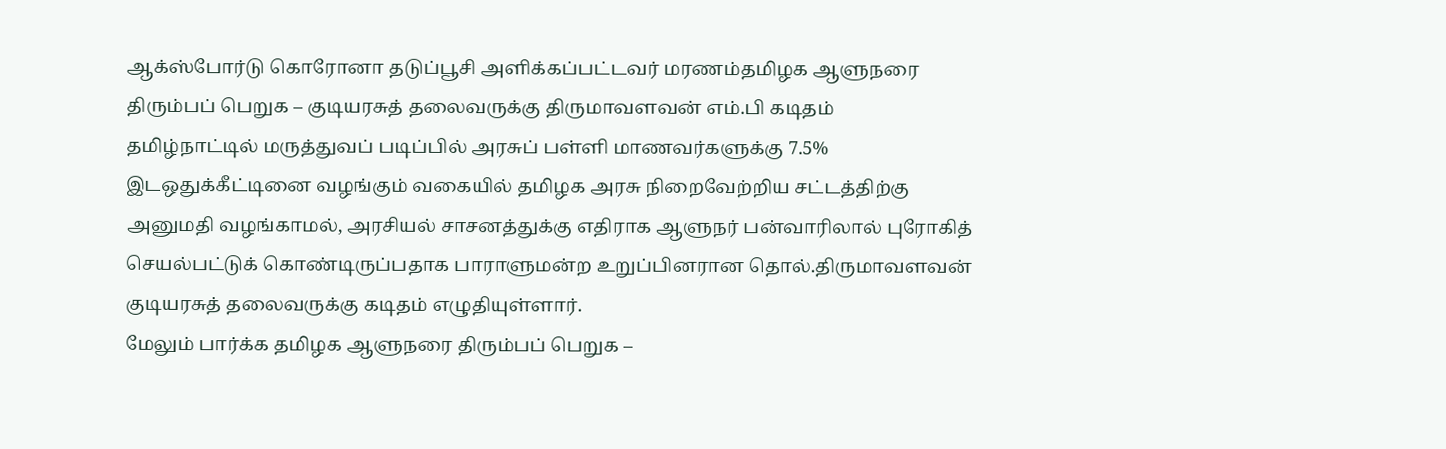ஆக்ஸ்போர்டு கொரோனா தடுப்பூசி அளிக்கப்பட்டவர் மரணம்தமிழக ஆளுநரை திரும்பப் பெறுக – குடியரசுத் தலைவருக்கு திருமாவளவன் எம்.பி கடிதம்
தமிழ்நாட்டில் மருத்துவப் படிப்பில் அரசுப் பள்ளி மாணவர்களுக்கு 7.5% இடஒதுக்கீட்டினை வழங்கும் வகையில் தமிழக அரசு நிறைவேற்றிய சட்டத்திற்கு அனுமதி வழங்காமல், அரசியல் சாசனத்துக்கு எதிராக ஆளுநர் பன்வாரிலால் புரோகித் செயல்பட்டுக் கொண்டிருப்பதாக பாராளுமன்ற உறுப்பினரான தொல்.திருமாவளவன் குடியரசுத் தலைவருக்கு கடிதம் எழுதியுள்ளார்.
மேலும் பார்க்க தமிழக ஆளுநரை திரும்பப் பெறுக –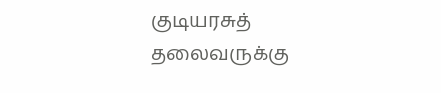குடியரசுத் தலைவருக்கு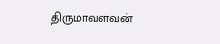திருமாவளவன்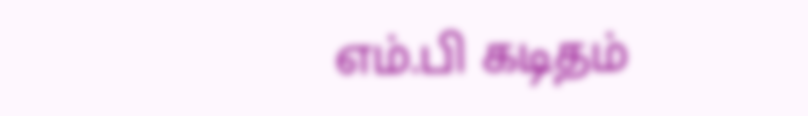எம்.பி கடிதம்